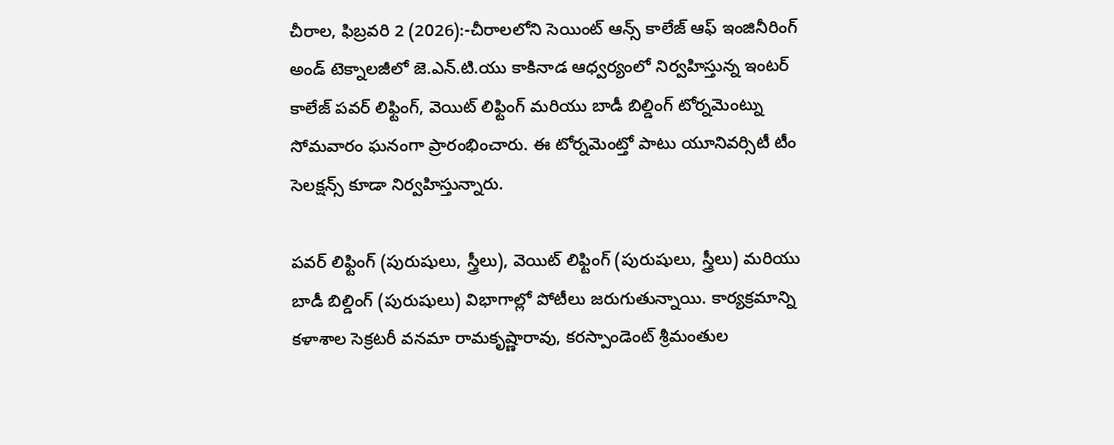చీరాల, ఫిబ్రవరి 2 (2026):-చీరాలలోని సెయింట్ ఆన్స్ కాలేజ్ ఆఫ్ ఇంజినీరింగ్ అండ్ టెక్నాలజీలో జె.ఎన్.టి.యు కాకినాడ ఆధ్వర్యంలో నిర్వహిస్తున్న ఇంటర్ కాలేజ్ పవర్ లిఫ్టింగ్, వెయిట్ లిఫ్టింగ్ మరియు బాడీ బిల్డింగ్ టోర్నమెంట్ను సోమవారం ఘనంగా ప్రారంభించారు. ఈ టోర్నమెంట్తో పాటు యూనివర్సిటీ టీం సెలక్షన్స్ కూడా నిర్వహిస్తున్నారు.

పవర్ లిఫ్టింగ్ (పురుషులు, స్త్రీలు), వెయిట్ లిఫ్టింగ్ (పురుషులు, స్త్రీలు) మరియు బాడీ బిల్డింగ్ (పురుషులు) విభాగాల్లో పోటీలు జరుగుతున్నాయి. కార్యక్రమాన్ని కళాశాల సెక్రటరీ వనమా రామకృష్ణారావు, కరస్పాండెంట్ శ్రీమంతుల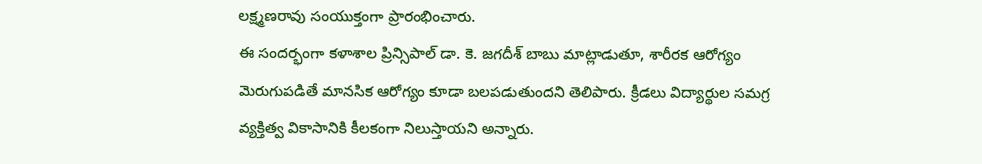లక్ష్మణరావు సంయుక్తంగా ప్రారంభించారు.
ఈ సందర్భంగా కళాశాల ప్రిన్సిపాల్ డా. కె. జగదీశ్ బాబు మాట్లాడుతూ, శారీరక ఆరోగ్యం మెరుగుపడితే మానసిక ఆరోగ్యం కూడా బలపడుతుందని తెలిపారు. క్రీడలు విద్యార్థుల సమగ్ర వ్యక్తిత్వ వికాసానికి కీలకంగా నిలుస్తాయని అన్నారు.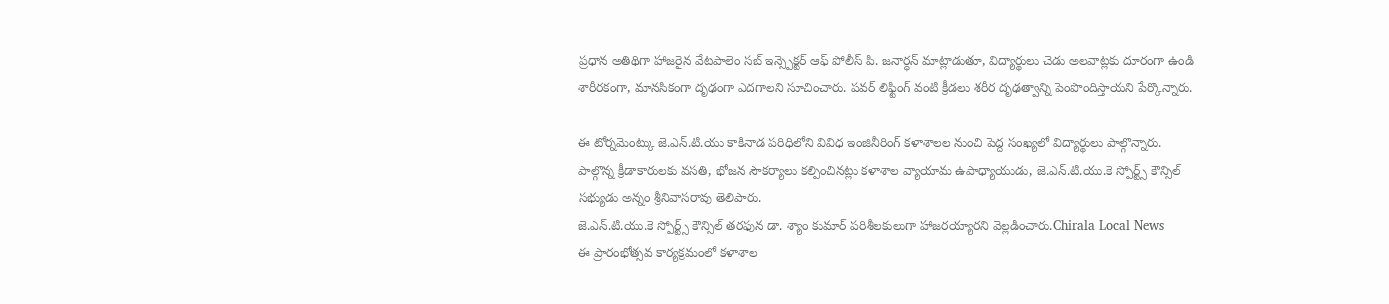ప్రధాన అతిథిగా హాజరైన వేటపాలెం సబ్ ఇన్స్పెక్టర్ ఆఫ్ పోలీస్ పి. జనార్ధన్ మాట్లాడుతూ, విద్యార్థులు చెడు అలవాట్లకు దూరంగా ఉండి శారీరకంగా, మానసికంగా దృఢంగా ఎదగాలని సూచించారు. పవర్ లిఫ్టింగ్ వంటి క్రీడలు శరీర దృఢత్వాన్ని పెంపొందిస్తాయని పేర్కొన్నారు.

ఈ టోర్నమెంట్కు జె.ఎన్.టి.యు కాకినాడ పరిధిలోని వివిధ ఇంజినీరింగ్ కళాశాలల నుంచి పెద్ద సంఖ్యలో విద్యార్థులు పాల్గొన్నారు. పాల్గొన్న క్రీడాకారులకు వసతి, భోజన సౌకర్యాలు కల్పించినట్లు కళాశాల వ్యాయామ ఉపాధ్యాయుడు, జె.ఎన్.టి.యు.కె స్పోర్ట్స్ కౌన్సిల్ సభ్యుడు అన్నం శ్రీనివాసరావు తెలిపారు.
జె.ఎన్.టి.యు.కె స్పోర్ట్స్ కౌన్సిల్ తరఫున డా. శ్యాం కుమార్ పరిశీలకులుగా హాజరయ్యారని వెల్లడించారు.Chirala Local News
ఈ ప్రారంభోత్సవ కార్యక్రమంలో కళాశాల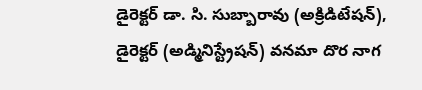డైరెక్టర్ డా. సి. సుబ్బారావు (అక్రిడిటేషన్), డైరెక్టర్ (అడ్మినిస్ట్రేషన్) వనమా దొర నాగ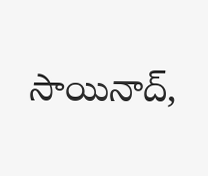సాయినాద్,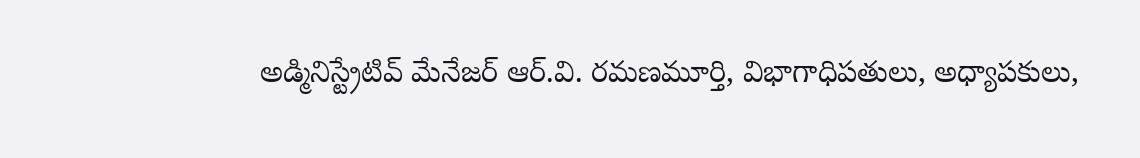అడ్మినిస్ట్రేటివ్ మేనేజర్ ఆర్.వి. రమణమూర్తి, విభాగాధిపతులు, అధ్యాపకులు,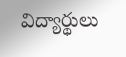విద్యార్థులు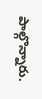పాల్గొన్నారు.